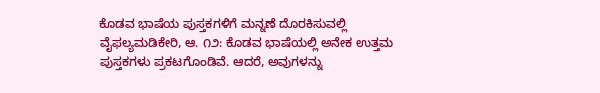ಕೊಡವ ಭಾಷೆಯ ಪುಸ್ತಕಗಳಿಗೆ ಮನ್ನಣೆ ದೊರಕಿಸುವಲ್ಲಿ ವೈಫಲ್ಯಮಡಿಕೇರಿ, ಆ. ೧೨: ಕೊಡವ ಭಾಷೆಯಲ್ಲಿ ಅನೇಕ ಉತ್ತಮ ಪುಸ್ತಕಗಳು ಪ್ರಕಟಗೊಂಡಿವೆ. ಆದರೆ, ಅವುಗಳನ್ನು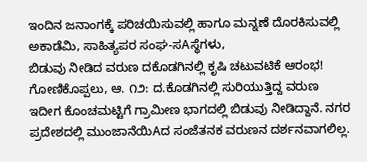ಇಂದಿನ ಜನಾಂಗಕ್ಕೆ ಪರಿಚಯಿಸುವಲ್ಲಿ ಹಾಗೂ ಮನ್ನಣೆ ದೊರಕಿಸುವಲ್ಲಿ ಅಕಾಡೆಮಿ, ಸಾಹಿತ್ಯಪರ ಸಂಘ-ಸAಸ್ಥೆಗಳು,
ಬಿಡುವು ನೀಡಿದ ವರುಣ ದಕೊಡಗಿನಲ್ಲಿ ಕೃಷಿ ಚಟುವಟಿಕೆ ಆರಂಭ! ಗೋಣಿಕೊಪ್ಪಲು, ಆ. ೧೨: ದ.ಕೊಡಗಿನಲ್ಲಿ ಸುರಿಯುತ್ತಿದ್ದ ವರುಣ ಇದೀಗ ಕೊಂಚಮಟ್ಟಿಗೆ ಗ್ರಾಮೀಣ ಭಾಗದಲ್ಲಿ ಬಿಡುವು ನೀಡಿದ್ದಾನೆ. ನಗರ ಪ್ರದೇಶದಲ್ಲಿ ಮುಂಜಾನೆಯಿAದ ಸಂಜೆತನಕ ವರುಣನ ದರ್ಶನವಾಗಲಿಲ್ಲ.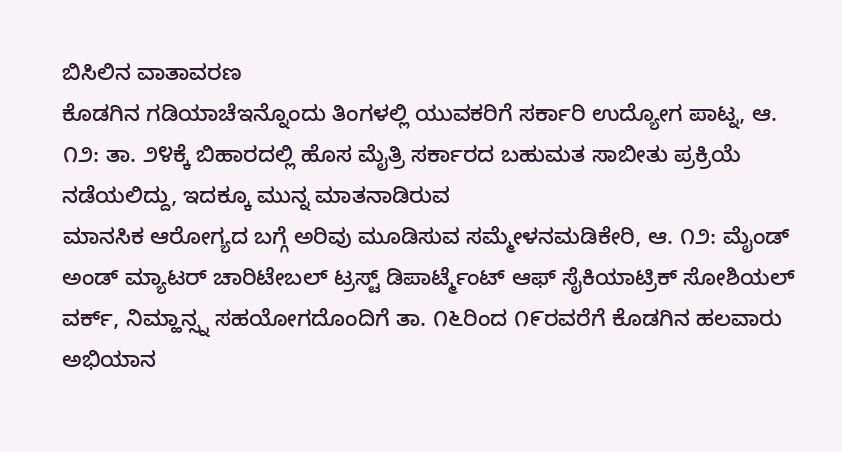ಬಿಸಿಲಿನ ವಾತಾವರಣ
ಕೊಡಗಿನ ಗಡಿಯಾಚೆಇನ್ನೊಂದು ತಿಂಗಳಲ್ಲಿ ಯುವಕರಿಗೆ ಸರ್ಕಾರಿ ಉದ್ಯೋಗ ಪಾಟ್ನ, ಆ. ೧೨: ತಾ. ೨೪ಕ್ಕೆ ಬಿಹಾರದಲ್ಲಿ ಹೊಸ ಮೈತ್ರಿ ಸರ್ಕಾರದ ಬಹುಮತ ಸಾಬೀತು ಪ್ರಕ್ರಿಯೆ ನಡೆಯಲಿದ್ದು, ಇದಕ್ಕೂ ಮುನ್ನ ಮಾತನಾಡಿರುವ
ಮಾನಸಿಕ ಆರೋಗ್ಯದ ಬಗ್ಗೆ ಅರಿವು ಮೂಡಿಸುವ ಸಮ್ಮೇಳನಮಡಿಕೇರಿ, ಆ. ೧೨: ಮೈಂಡ್ ಅಂಡ್ ಮ್ಯಾಟರ್ ಚಾರಿಟೇಬಲ್ ಟ್ರಸ್ಟ್ ಡಿಪಾರ್ಟ್ಮೆಂಟ್ ಆಫ್ ಸೈಕಿಯಾಟ್ರಿಕ್ ಸೋಶಿಯಲ್ ವರ್ಕ್, ನಿಮ್ಹಾನ್ಸ್ನ ಸಹಯೋಗದೊಂದಿಗೆ ತಾ. ೧೬ರಿಂದ ೧೯ರವರೆಗೆ ಕೊಡಗಿನ ಹಲವಾರು
ಅಭಿಯಾನ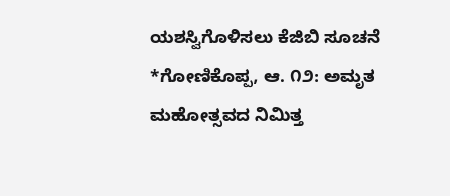ಯಶಸ್ವಿಗೊಳಿಸಲು ಕೆಜಿಬಿ ಸೂಚನೆ *ಗೋಣಿಕೊಪ್ಪ, ಆ. ೧೨: ಅಮೃತ ಮಹೋತ್ಸವದ ನಿಮಿತ್ತ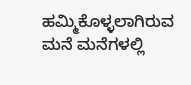ಹಮ್ಮಿಕೊಳ್ಳಲಾಗಿರುವ ಮನೆ ಮನೆಗಳಲ್ಲಿ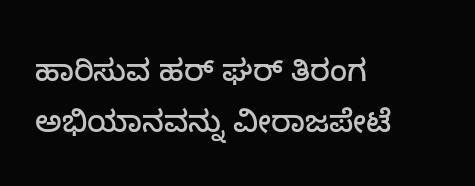ಹಾರಿಸುವ ಹರ್ ಘರ್ ತಿರಂಗ ಅಭಿಯಾನವನ್ನು ವೀರಾಜಪೇಟೆ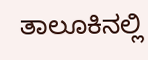ತಾಲೂಕಿನಲ್ಲಿ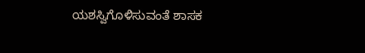ಯಶಸ್ವಿಗೊಳಿಸುವಂತೆ ಶಾಸಕ